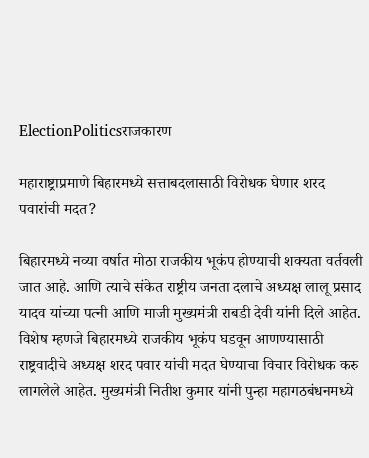ElectionPoliticsराजकारण

महाराष्ट्राप्रमाणे बिहारमध्ये सत्ताबदलासाठी विरोधक घेणार शरद पवारांची मदत?

बिहारमध्ये नव्या वर्षात मोठा राजकीय भूकंप होण्याची शक्यता वर्तवली जात आहे. आणि त्याचे संकेत राष्ट्रीय जनता दलाचे अध्यक्ष लालू प्रसाद यादव यांच्या पत्नी आणि माजी मुख्यमंत्री राबडी देवी यांनी दिले आहेत. विशेष म्हणजे बिहारमध्ये राजकीय भूकंप घडवून आणण्यासाठी राष्ट्रवादीचे अध्यक्ष शरद पवार यांची मदत घेण्याचा विचार विरोधक करु लागलेले आहेत. मुख्यमंत्री नितीश कुमार यांनी पुन्हा महागठबंधनमध्ये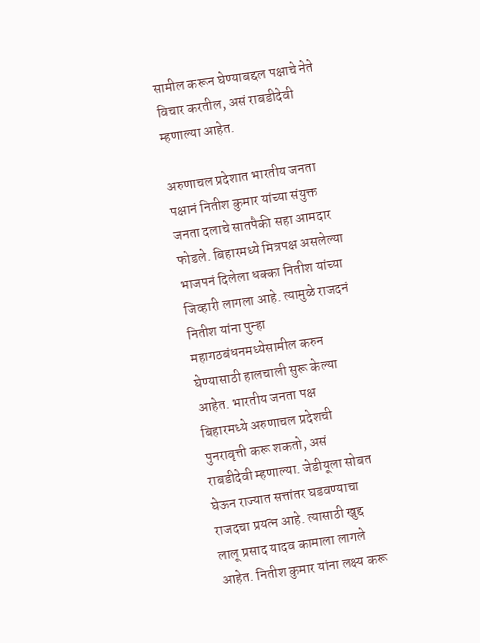सामील करून घेण्याबद्दल पक्षाचे नेते विचार करतील, असं राबडीदेवी म्हणाल्या आहेत.

अरुणाचल प्रदेशात भारतीय जनता पक्षानं नितीश कुमार यांच्या संयुक्त जनता दलाचे सातपैकी सहा आमदार फोडले. बिहारमध्ये मित्रपक्ष असलेल्या भाजपनं दिलेला धक्का नितीश यांच्या जिव्हारी लागला आहे. त्यामुळे राजदनं नितीश यांना पुन्हा महागठबंधनमध्येसामील करुन घेण्यासाठी हालचाली सुरू केल्या आहेत. भारतीय जनता पक्ष बिहारमध्ये अरुणाचल प्रदेशची पुनरावृत्ती करू शकतो, असं राबडीदेवी म्हणाल्या. जेडीयूला सोबत घेऊन राज्यात सत्तांतर घडवण्याचा राजदचा प्रयत्न आहे. त्यासाठी खुद्द लालू प्रसाद यादव कामाला लागले आहेत. नितीश कुमार यांना लक्ष्य करू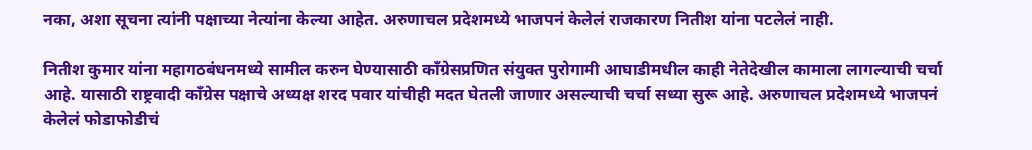नका, अशा सूचना त्यांनी पक्षाच्या नेत्यांना केल्या आहेत. अरुणाचल प्रदेशमध्ये भाजपनं केलेलं राजकारण नितीश यांना पटलेलं नाही.

नितीश कुमार यांना महागठबंधनमध्ये सामील करुन घेण्यासाठी काँग्रेसप्रणित संयुक्त पुरोगामी आघाडीमधील काही नेतेदेखील कामाला लागल्याची चर्चा आहे. यासाठी राष्ट्रवादी काँग्रेस पक्षाचे अध्यक्ष शरद पवार यांचीही मदत घेतली जाणार असल्याची चर्चा सध्या सुरू आहे. अरुणाचल प्रदेशमध्ये भाजपनं केलेलं फोडाफोडीचं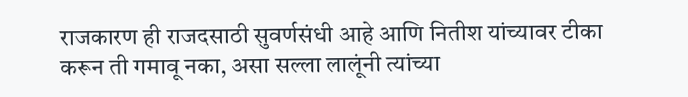राजकारण ही राजदसाठी सुवर्णसंधी आहे आणि नितीश यांच्यावर टीका करून ती गमावू नका, असा सल्ला लालूंनी त्यांच्या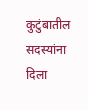कुटुंबातील सदस्यांना दिला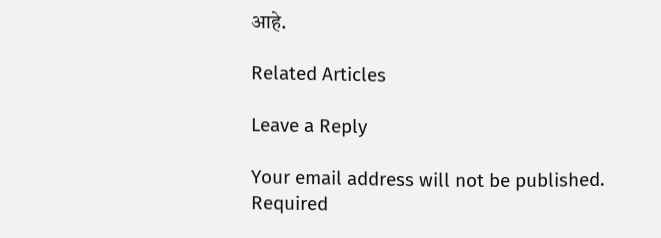आहे.

Related Articles

Leave a Reply

Your email address will not be published. Required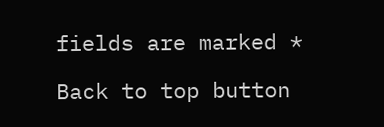fields are marked *

Back to top button